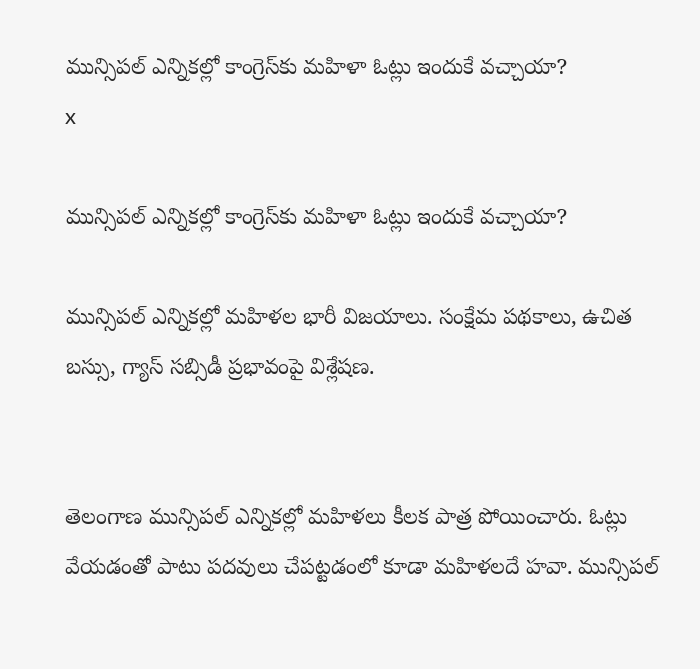మున్సిపల్ ఎన్నికల్లో కాంగ్రెస్‌కు మహిళా ఓట్లు ఇందుకే వచ్చాయా?
x

మున్సిపల్ ఎన్నికల్లో కాంగ్రెస్‌కు మహిళా ఓట్లు ఇందుకే వచ్చాయా?

మున్సిపల్ ఎన్నికల్లో మహిళల భారీ విజయాలు. సంక్షేమ పథకాలు, ఉచిత బస్సు, గ్యాస్ సబ్సిడీ ప్రభావంపై విశ్లేషణ.


తెలంగాణ మున్సిపల్ ఎన్నికల్లో మహిళలు కీలక పాత్ర పోయించారు. ఓట్లు వేయడంతో పాటు పదవులు చేపట్టడంలో కూడా మహిళలదే హవా. మున్సిపల్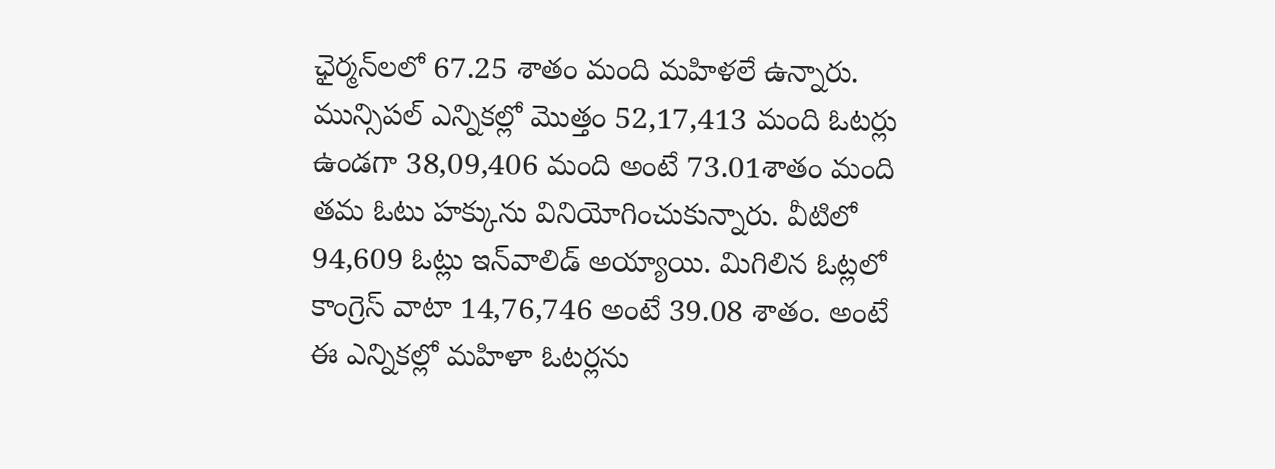ఛైర్మన్‌లలో 67.25 శాతం మంది మహిళలే ఉన్నారు. మున్సిపల్ ఎన్నికల్లో మొత్తం 52,17,413 మంది ఓటర్లు ఉండగా 38,09,406 మంది అంటే 73.01శాతం మంది తమ ఓటు హక్కును వినియోగించుకున్నారు. వీటిలో 94,609 ఓట్లు ఇన్‌వాలిడ్ అయ్యాయి. మిగిలిన ఓట్లలో కాంగ్రెస్ వాటా 14,76,746 అంటే 39.08 శాతం. అంటే ఈ ఎన్నికల్లో మహిళా ఓటర్లను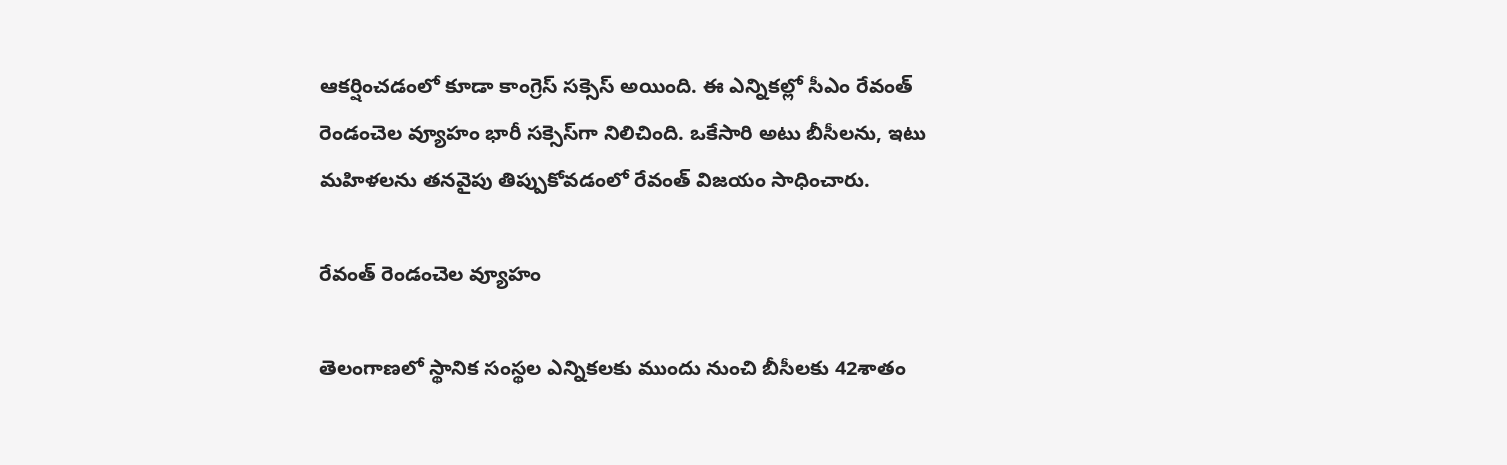ఆకర్షించడంలో కూడా కాంగ్రెస్ సక్సెస్ అయింది. ఈ ఎన్నికల్లో సీఎం రేవంత్ రెండంచెల వ్యూహం భారీ సక్సెస్‌గా నిలిచింది. ఒకేసారి అటు బీసీలను, ఇటు మహిళలను తనవైపు తిప్పుకోవడంలో రేవంత్ విజయం సాధించారు.

రేవంత్ రెండంచెల వ్యూహం

తెలంగాణలో స్థానిక సంస్థల ఎన్నికలకు ముందు నుంచి బీసీలకు 42శాతం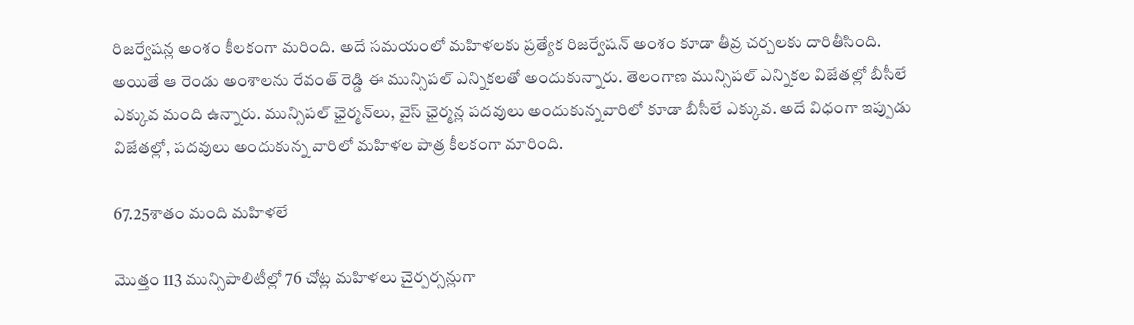రిజర్వేషన్ల అంశం కీలకంగా మరింది. అదే సమయంలో మహిళలకు ప్రత్యేక రిజర్వేషన్ అంశం కూడా తీవ్ర చర్చలకు దారితీసింది. అయితే ఆ రెండు అంశాలను రేవంత్ రెడ్డి ఈ మున్సిపల్ ఎన్నికలతో అందుకున్నారు. తెలంగాణ మున్సిపల్ ఎన్నికల విజేతల్లో బీసీలే ఎక్కువ మంది ఉన్నారు. మున్సిపల్ ఛైర్మన్‌లు, వైస్ ఛైర్మన్ల పదవులు అందుకున్నవారిలో కూడా బీసీలే ఎక్కువ. అదే విధంగా ఇప్పుడు విజేతల్లో, పదవులు అందుకున్న వారిలో మహిళల పాత్ర కీలకంగా మారింది.

67.25శాతం మంది మహిళలే

మొత్తం 113 మున్సిపాలిటీల్లో 76 చోట్ల మహిళలు చైర్పర్సన్లుగా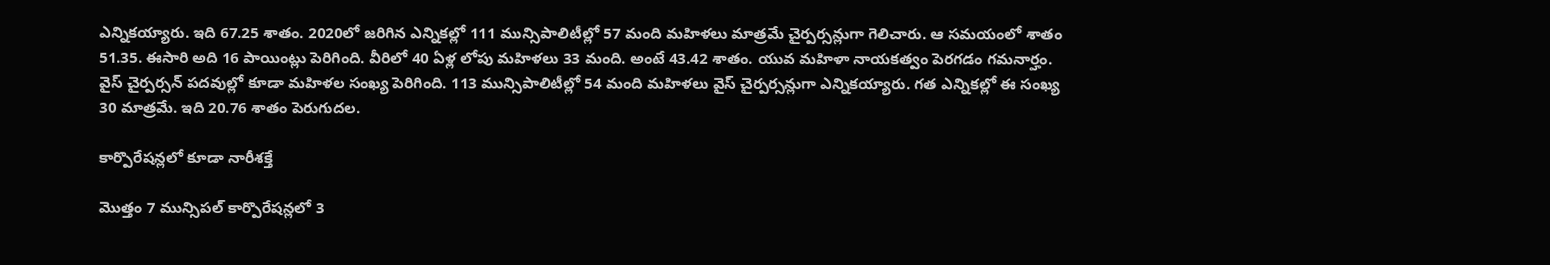ఎన్నికయ్యారు. ఇది 67.25 శాతం. 2020లో జరిగిన ఎన్నికల్లో 111 మున్సిపాలిటీల్లో 57 మంది మహిళలు మాత్రమే చైర్పర్సన్లుగా గెలిచారు. ఆ సమయంలో శాతం 51.35. ఈసారి అది 16 పాయింట్లు పెరిగింది. వీరిలో 40 ఏళ్ల లోపు మహిళలు 33 మంది. అంటే 43.42 శాతం. యువ మహిళా నాయకత్వం పెరగడం గమనార్హం. వైస్ చైర్పర్సన్ పదవుల్లో కూడా మహిళల సంఖ్య పెరిగింది. 113 మున్సిపాలిటీల్లో 54 మంది మహిళలు వైస్ చైర్పర్సన్లుగా ఎన్నికయ్యారు. గత ఎన్నికల్లో ఈ సంఖ్య 30 మాత్రమే. ఇది 20.76 శాతం పెరుగుదల.

కార్పొరేషన్లలో కూడా నారీశక్తే

మొత్తం 7 మున్సిపల్ కార్పొరేషన్లలో 3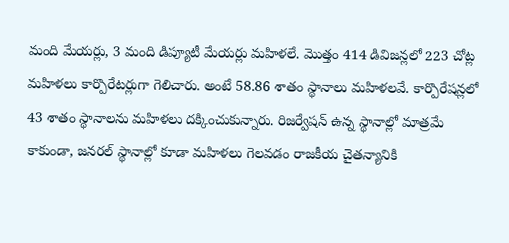మంది మేయర్లు, 3 మంది డిప్యూటీ మేయర్లు మహిళలే. మొత్తం 414 డివిజన్లలో 223 చోట్ల మహిళలు కార్పొరేటర్లుగా గెలిచారు. అంటే 58.86 శాతం స్థానాలు మహిళలవే. కార్పొరేషన్లలో 43 శాతం స్థానాలను మహిళలు దక్కించుకున్నారు. రిజర్వేషన్ ఉన్న స్థానాల్లో మాత్రమే కాకుండా, జనరల్ స్థానాల్లో కూడా మహిళలు గెలవడం రాజకీయ చైతన్యానికి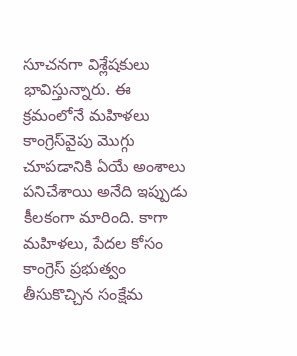సూచనగా విశ్లేషకులు భావిస్తున్నారు. ఈ క్రమంలోనే మహిళలు కాంగ్రెస్‌వైపు మొగ్గు చూపడానికి ఏయే అంశాలు పనిచేశాయి అనేది ఇప్పుడు కీలకంగా మారింది. కాగా మహిళలు, పేదల కోసం కాంగ్రెస్ ప్రభుత్వం తీసుకొచ్చిన సంక్షేమ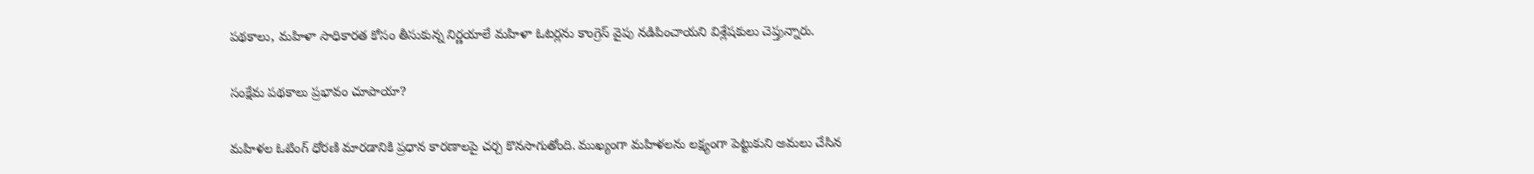పథకాలు, మహిళా సాధికారత కోసం తీసుకున్న నిర్ణయాలే మహిళా ఓటర్లను కాంగ్రెస్ వైపు నడిపించాయని విశ్లేషకులు చెప్తున్నారు.

సంక్షేమ పథకాలు ప్రభావం చూపాయా?

మహిళల ఓటింగ్ ధోరణి మారడానికి ప్రధాన కారణాలపై చర్చ కొనసాగుతోంది. ముఖ్యంగా మహిళలను లక్ష్యంగా పెట్టుకుని అమలు చేసిన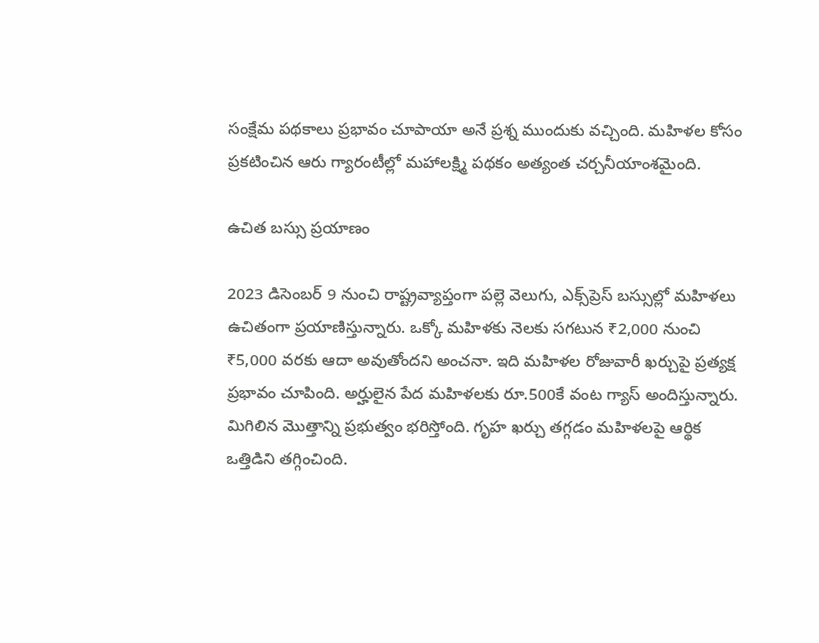సంక్షేమ పథకాలు ప్రభావం చూపాయా అనే ప్రశ్న ముందుకు వచ్చింది. మహిళల కోసం ప్రకటించిన ఆరు గ్యారంటీల్లో మహాలక్ష్మి పథకం అత్యంత చర్చనీయాంశమైంది.

ఉచిత బస్సు ప్రయాణం

2023 డిసెంబర్ 9 నుంచి రాష్ట్రవ్యాప్తంగా పల్లె వెలుగు, ఎక్స్‌ప్రెస్ బస్సుల్లో మహిళలు ఉచితంగా ప్రయాణిస్తున్నారు. ఒక్కో మహిళకు నెలకు సగటున ₹2,000 నుంచి ₹5,000 వరకు ఆదా అవుతోందని అంచనా. ఇది మహిళల రోజువారీ ఖర్చుపై ప్రత్యక్ష ప్రభావం చూపింది. అర్హులైన పేద మహిళలకు రూ.500కే వంట గ్యాస్ అందిస్తున్నారు. మిగిలిన మొత్తాన్ని ప్రభుత్వం భరిస్తోంది. గృహ ఖర్చు తగ్గడం మహిళలపై ఆర్థిక ఒత్తిడిని తగ్గించింది.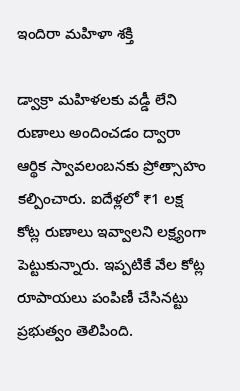ఇందిరా మహిళా శక్తి

డ్వాక్రా మహిళలకు వడ్డీ లేని రుణాలు అందించడం ద్వారా ఆర్థిక స్వావలంబనకు ప్రోత్సాహం కల్పించారు. ఐదేళ్లలో ₹1 లక్ష కోట్ల రుణాలు ఇవ్వాలని లక్ష్యంగా పెట్టుకున్నారు. ఇప్పటికే వేల కోట్ల రూపాయలు పంపిణీ చేసినట్టు ప్రభుత్వం తెలిపింది.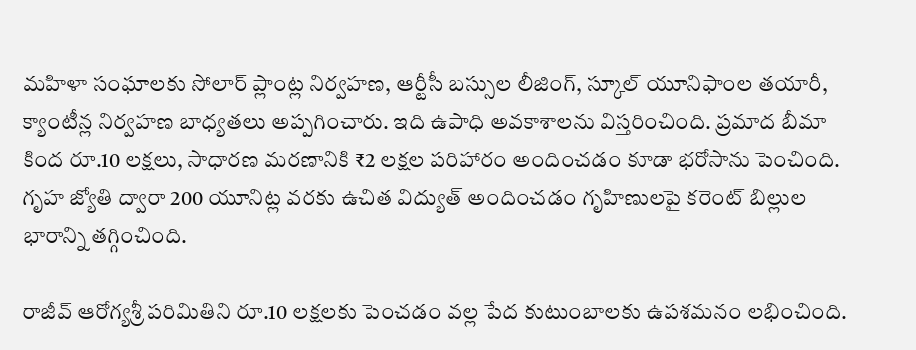మహిళా సంఘాలకు సోలార్ ప్లాంట్ల నిర్వహణ, ఆర్టీసీ బస్సుల లీజింగ్, స్కూల్ యూనిఫాంల తయారీ, క్యాంటీన్ల నిర్వహణ బాధ్యతలు అప్పగించారు. ఇది ఉపాధి అవకాశాలను విస్తరించింది. ప్రమాద బీమా కింద రూ.10 లక్షలు, సాధారణ మరణానికి ₹2 లక్షల పరిహారం అందించడం కూడా భరోసాను పెంచింది. గృహ జ్యోతి ద్వారా 200 యూనిట్ల వరకు ఉచిత విద్యుత్ అందించడం గృహిణులపై కరెంట్ బిల్లుల భారాన్ని తగ్గించింది.

రాజీవ్ ఆరోగ్యశ్రీ పరిమితిని రూ.10 లక్షలకు పెంచడం వల్ల పేద కుటుంబాలకు ఉపశమనం లభించింది.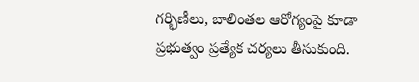గర్భిణీలు, బాలింతల ఆరోగ్యంపై కూడా ప్రభుత్వం ప్రత్యేక చర్యలు తీసుకుంది.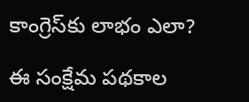కాంగ్రెస్‌కు లాభం ఎలా?

ఈ సంక్షేమ పథకాల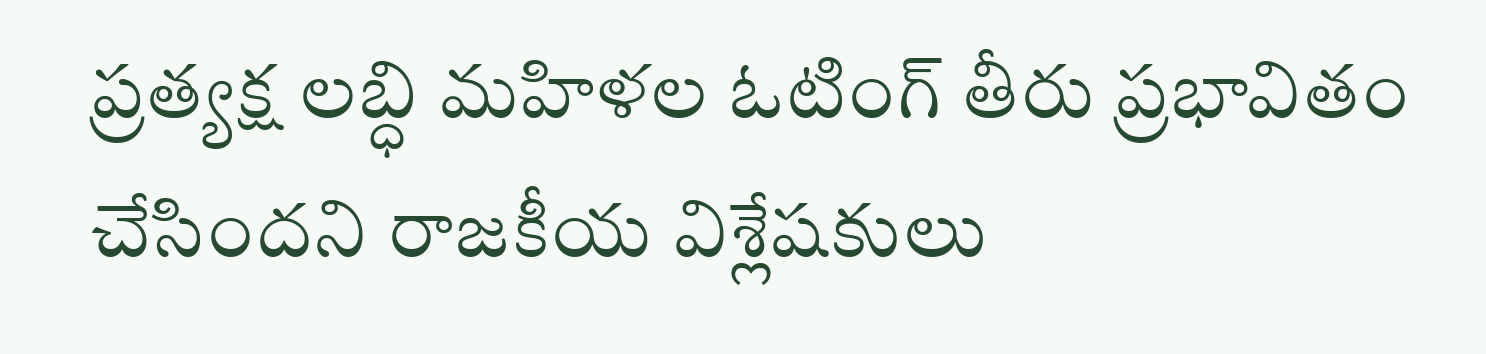ప్రత్యక్ష లబ్ధి మహిళల ఓటింగ్ తీరు ప్రభావితం చేసిందని రాజకీయ విశ్లేషకులు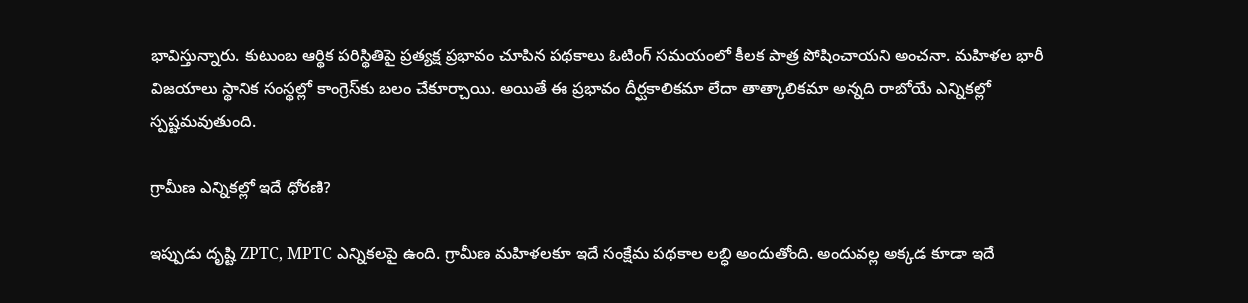భావిస్తున్నారు. కుటుంబ ఆర్థిక పరిస్థితిపై ప్రత్యక్ష ప్రభావం చూపిన పథకాలు ఓటింగ్ సమయంలో కీలక పాత్ర పోషించాయని అంచనా. మహిళల భారీ విజయాలు స్థానిక సంస్థల్లో కాంగ్రెస్‌కు బలం చేకూర్చాయి. అయితే ఈ ప్రభావం దీర్ఘకాలికమా లేదా తాత్కాలికమా అన్నది రాబోయే ఎన్నికల్లో స్పష్టమవుతుంది.

గ్రామీణ ఎన్నికల్లో ఇదే ధోరణి?

ఇప్పుడు దృష్టి ZPTC, MPTC ఎన్నికలపై ఉంది. గ్రామీణ మహిళలకూ ఇదే సంక్షేమ పథకాల లబ్ధి అందుతోంది. అందువల్ల అక్కడ కూడా ఇదే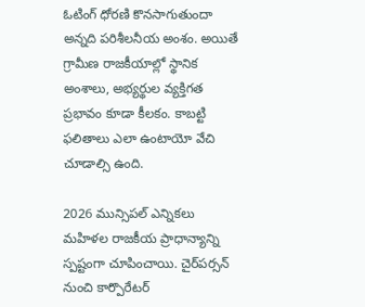ఓటింగ్ ధోరణి కొనసాగుతుందా అన్నది పరిశీలనీయ అంశం. అయితే గ్రామీణ రాజకీయాల్లో స్థానిక అంశాలు, అభ్యర్థుల వ్యక్తిగత ప్రభావం కూడా కీలకం. కాబట్టి ఫలితాలు ఎలా ఉంటాయో వేచి చూడాల్సి ఉంది.

2026 మున్సిపల్ ఎన్నికలు మహిళల రాజకీయ ప్రాధాన్యాన్ని స్పష్టంగా చూపించాయి. చైర్‌పర్సన్ నుంచి కార్పొరేటర్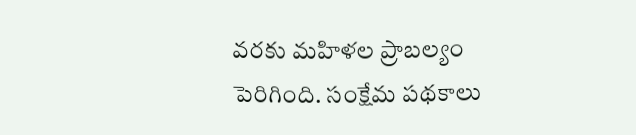వరకు మహిళల ప్రాబల్యం పెరిగింది. సంక్షేమ పథకాలు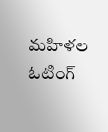మహిళల ఓటింగ్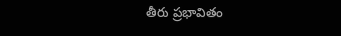తీరు ప్రభావితం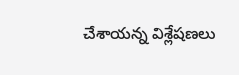చేశాయన్న విశ్లేషణలు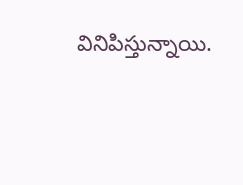వినిపిస్తున్నాయి.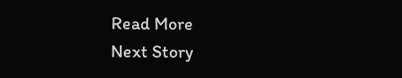Read More
Next Story